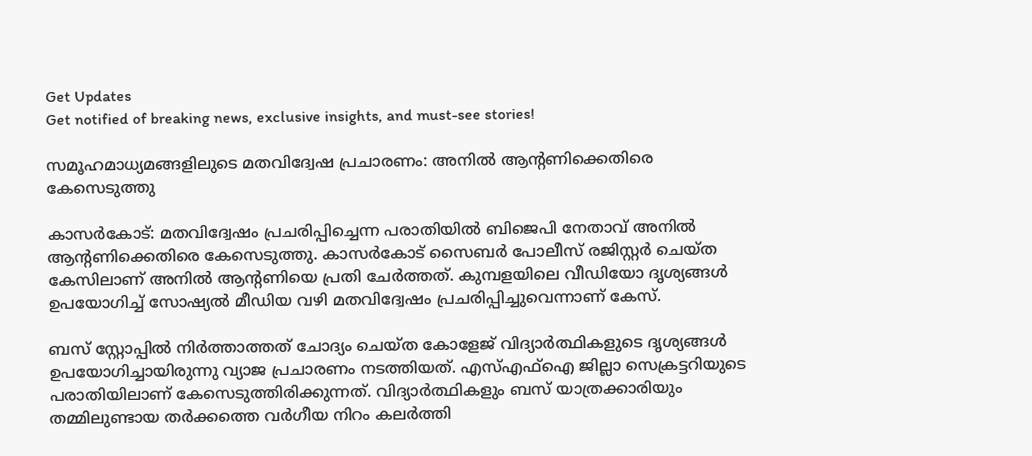Get Updates
Get notified of breaking news, exclusive insights, and must-see stories!

സമൂഹമാധ്യമങ്ങളിലുടെ മതവിദ്വേഷ പ്രചാരണം: അനില്‍ ആന്റണിക്കെതിരെ കേസെടുത്തു

കാസര്‍കോട്: മതവിദ്വേഷം പ്രചരിപ്പിച്ചെന്ന പരാതിയില്‍ ബിജെപി നേതാവ് അനില്‍ ആന്റണിക്കെതിരെ കേസെടുത്തു. കാസര്‍കോട് സൈബര്‍ പോലീസ് രജിസ്റ്റര്‍ ചെയ്ത കേസിലാണ് അനില്‍ ആന്റണിയെ പ്രതി ചേര്‍ത്തത്. കുമ്പളയിലെ വീഡിയോ ദൃശ്യങ്ങള്‍ ഉപയോഗിച്ച് സോഷ്യല്‍ മീഡിയ വഴി മതവിദ്വേഷം പ്രചരിപ്പിച്ചുവെന്നാണ് കേസ്.

ബസ് സ്റ്റോപ്പില്‍ നിര്‍ത്താത്തത് ചോദ്യം ചെയ്ത കോളേജ് വിദ്യാര്‍ത്ഥികളുടെ ദൃശ്യങ്ങള്‍ ഉപയോഗിച്ചായിരുന്നു വ്യാജ പ്രചാരണം നടത്തിയത്. എസ്എഫ്‌ഐ ജില്ലാ സെക്രട്ടറിയുടെ പരാതിയിലാണ് കേസെടുത്തിരിക്കുന്നത്. വിദ്യാര്‍ത്ഥികളും ബസ് യാത്രക്കാരിയും തമ്മിലുണ്ടായ തര്‍ക്കത്തെ വര്‍ഗീയ നിറം കലര്‍ത്തി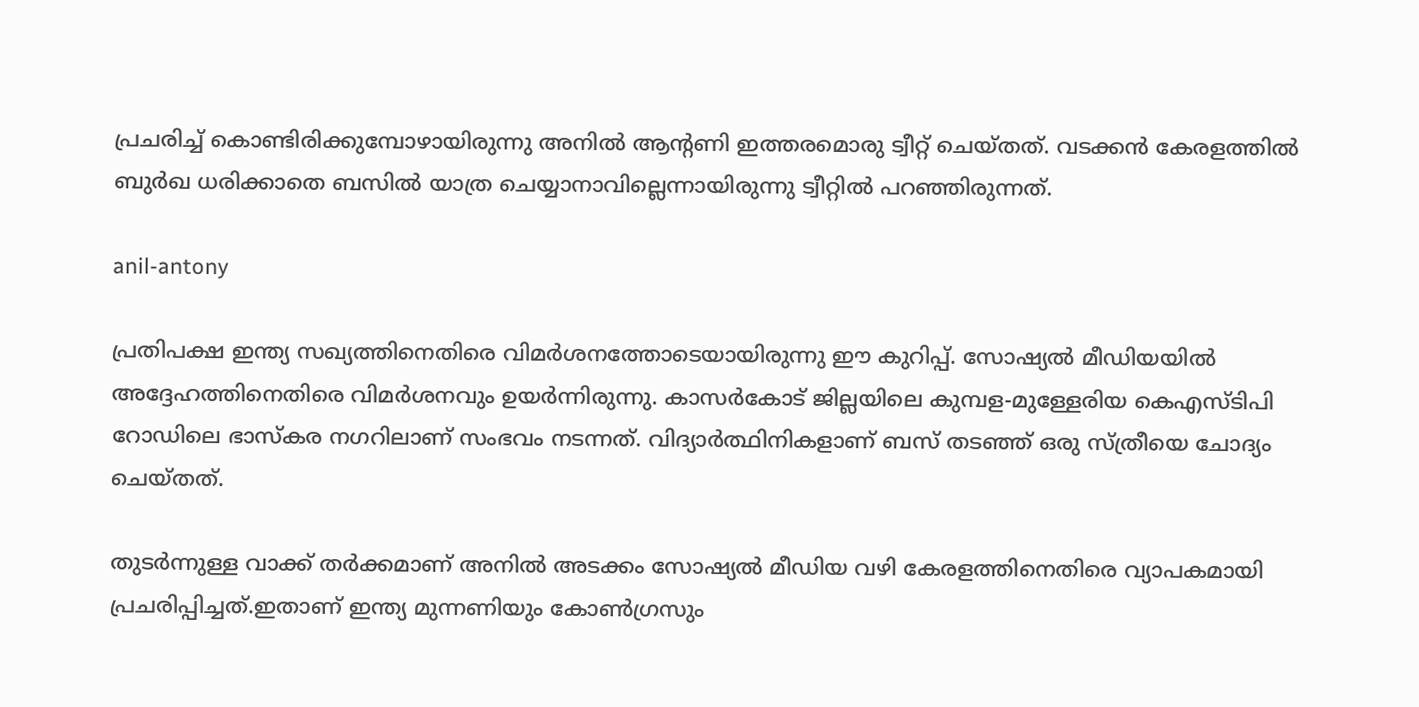പ്രചരിച്ച് കൊണ്ടിരിക്കുമ്പോഴായിരുന്നു അനില്‍ ആന്റണി ഇത്തരമൊരു ട്വീറ്റ് ചെയ്തത്. വടക്കന്‍ കേരളത്തില്‍ ബുര്‍ഖ ധരിക്കാതെ ബസില്‍ യാത്ര ചെയ്യാനാവില്ലെന്നായിരുന്നു ട്വീറ്റില്‍ പറഞ്ഞിരുന്നത്.

anil-antony

പ്രതിപക്ഷ ഇന്ത്യ സഖ്യത്തിനെതിരെ വിമര്‍ശനത്തോടെയായിരുന്നു ഈ കുറിപ്പ്. സോഷ്യല്‍ മീഡിയയില്‍ അദ്ദേഹത്തിനെതിരെ വിമര്‍ശനവും ഉയര്‍ന്നിരുന്നു. കാസര്‍കോട് ജില്ലയിലെ കുമ്പള-മുള്ളേരിയ കെഎസ്ടിപി റോഡിലെ ഭാസ്‌കര നഗറിലാണ് സംഭവം നടന്നത്. വിദ്യാര്‍ത്ഥിനികളാണ് ബസ് തടഞ്ഞ് ഒരു സ്ത്രീയെ ചോദ്യം ചെയ്തത്.

തുടര്‍ന്നുള്ള വാക്ക് തര്‍ക്കമാണ് അനില്‍ അടക്കം സോഷ്യല്‍ മീഡിയ വഴി കേരളത്തിനെതിരെ വ്യാപകമായി പ്രചരിപ്പിച്ചത്.ഇതാണ് ഇന്ത്യ മുന്നണിയും കോണ്‍ഗ്രസും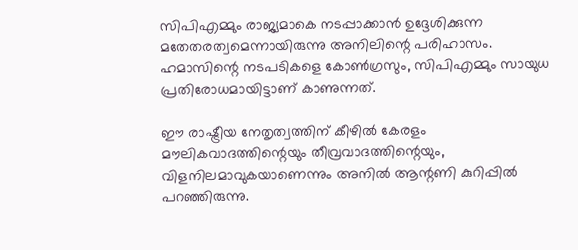സിപിഎമ്മും രാജ്യമാകെ നടപ്പാക്കാന്‍ ഉദ്ദേശിക്കുന്ന മതേതരത്വമെന്നായിരുന്നു അനിലിന്റെ പരിഹാസം. ഹമാസിന്റെ നടപടികളെ കോണ്‍ഗ്രസും, സിപിഎമ്മും സായുധ പ്രതിരോധമായിട്ടാണ് കാണുന്നത്.

ഈ രാഷ്ട്രീയ നേതൃത്വത്തിന് കീഴില്‍ കേരളം മൗലികവാദത്തിന്റെയും തീവ്രവാദത്തിന്റെയും, വിളനിലമാവുകയാണെന്നും അനില്‍ ആന്റണി കുറിപ്പില്‍ പറഞ്ഞിരുന്നു.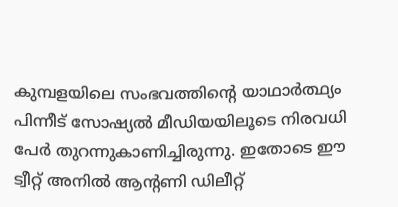കുമ്പളയിലെ സംഭവത്തിന്റെ യാഥാര്‍ത്ഥ്യം പിന്നീട് സോഷ്യല്‍ മീഡിയയിലൂടെ നിരവധി പേര്‍ തുറന്നുകാണിച്ചിരുന്നു. ഇതോടെ ഈ ട്വീറ്റ് അനില്‍ ആന്റണി ഡിലീറ്റ്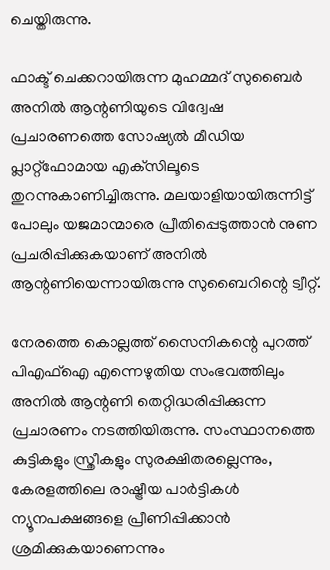ചെയ്തിരുന്നു.

ഫാക്ട് ചെക്കറായിരുന്ന മുഹമ്മദ് സുബൈര്‍ അനില്‍ ആന്റണിയുടെ വിദ്വേഷ പ്രചാരണത്തെ സോഷ്യല്‍ മീഡിയ പ്ലാറ്റ്‌ഫോമായ എക്‌സിലൂടെ തുറന്നുകാണിച്ചിരുന്നു. മലയാളിയായിരുന്നിട്ട് പോലും യജമാന്മാരെ പ്രീതിപ്പെടുത്താന്‍ നുണ പ്രചരിപ്പിക്കുകയാണ് അനില്‍ ആന്റണിയെന്നായിരുന്നു സുബൈറിന്റെ ട്വീറ്റ്.

നേരത്തെ കൊല്ലത്ത് സൈനികന്റെ പുറത്ത് പിഎഫ്‌ഐ എന്നെഴുതിയ സംഭവത്തിലും അനില്‍ ആന്റണി തെറ്റിദ്ധരിപ്പിക്കുന്ന പ്രചാരണം നടത്തിയിരുന്നു. സംസ്ഥാനത്തെ കുട്ടികളും സ്ത്രീകളും സുരക്ഷിതരല്ലെന്നും, കേരളത്തിലെ രാഷ്ട്രീയ പാര്‍ട്ടികള്‍ ന്യൂനപക്ഷങ്ങളെ പ്രീണിപ്പിക്കാന്‍ ശ്രമിക്കുകയാണെന്നും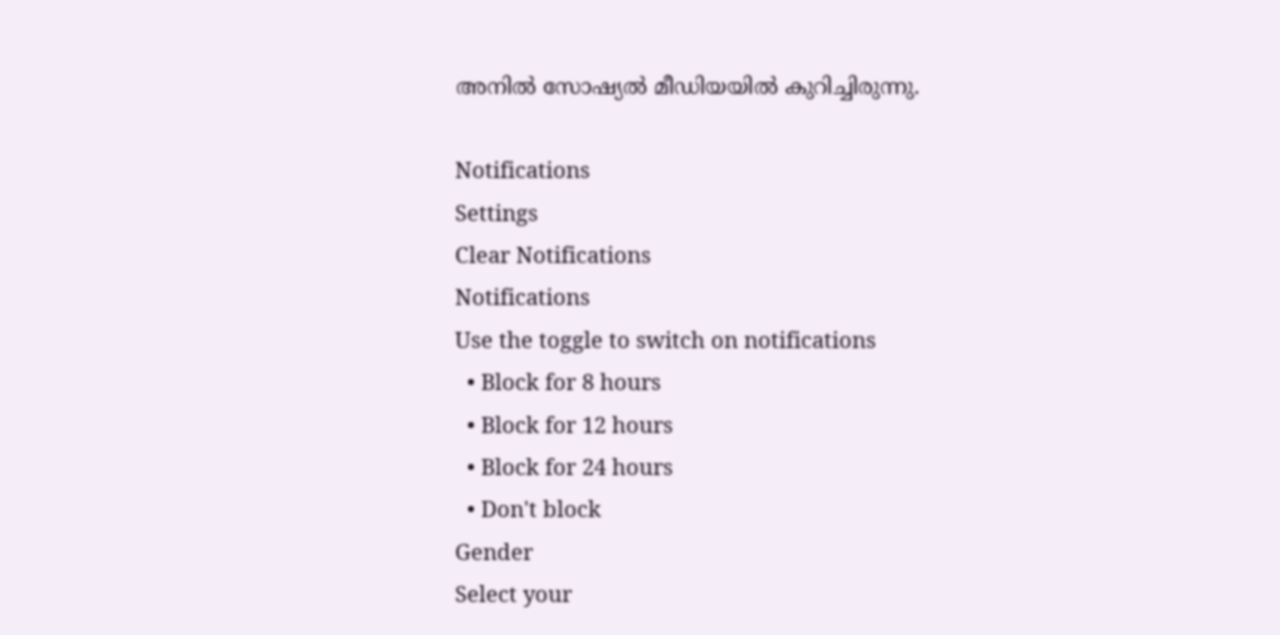അനില്‍ സോഷ്യല്‍ മീഡിയയില്‍ കുറിച്ചിരുന്നു.

Notifications
Settings
Clear Notifications
Notifications
Use the toggle to switch on notifications
  • Block for 8 hours
  • Block for 12 hours
  • Block for 24 hours
  • Don't block
Gender
Select your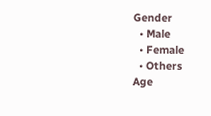Gender
  • Male
  • Female
  • Others
Age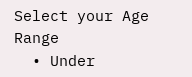Select your Age Range
  • Under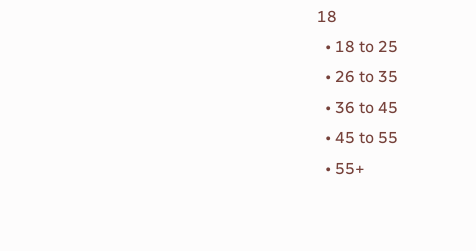18
  • 18 to 25
  • 26 to 35
  • 36 to 45
  • 45 to 55
  • 55+